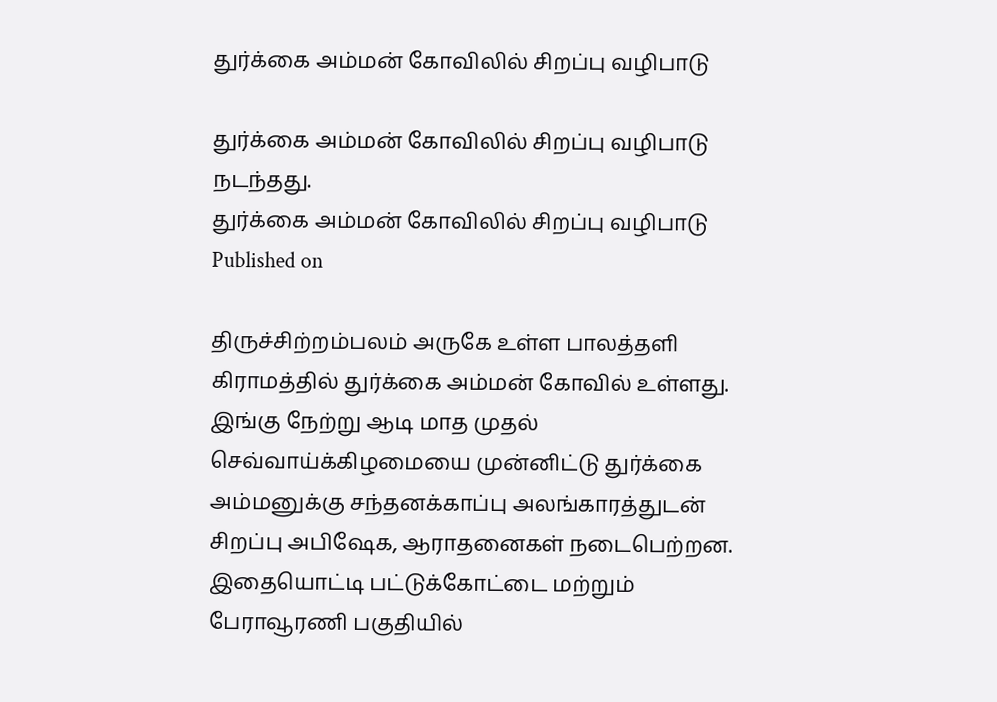துர்க்கை அம்மன் கோவிலில் சிறப்பு வழிபாடு

துர்க்கை அம்மன் கோவிலில் சிறப்பு வழிபாடு நடந்தது.
துர்க்கை அம்மன் கோவிலில் சிறப்பு வழிபாடு
Published on

திருச்சிற்றம்பலம் அருகே உள்ள பாலத்தளி கிராமத்தில் துர்க்கை அம்மன் கோவில் உள்ளது. இங்கு நேற்று ஆடி மாத முதல் செவ்வாய்க்கிழமையை முன்னிட்டு துர்க்கை அம்மனுக்கு சந்தனக்காப்பு அலங்காரத்துடன் சிறப்பு அபிஷேக, ஆராதனைகள் நடைபெற்றன. இதையொட்டி பட்டுக்கோட்டை மற்றும் பேராவூரணி பகுதியில்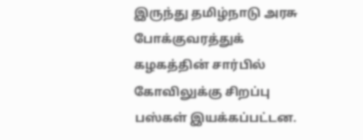இருந்து தமிழ்நாடு அரசு போக்குவரத்துக் கழகத்தின் சார்பில் கோவிலுக்கு சிறப்பு பஸ்கள் இயக்கப்பட்டன.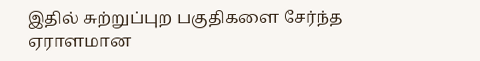இதில் சுற்றுப்புற பகுதிகளை சேர்ந்த ஏராளமான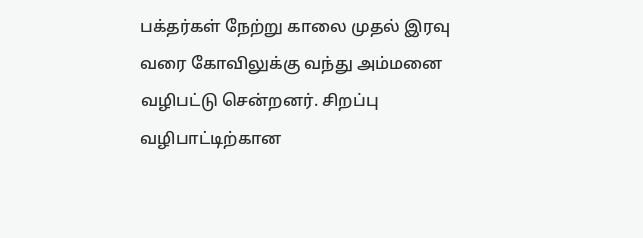பக்தர்கள் நேற்று காலை முதல் இரவு வரை கோவிலுக்கு வந்து அம்மனை வழிபட்டு சென்றனர். சிறப்பு வழிபாட்டிற்கான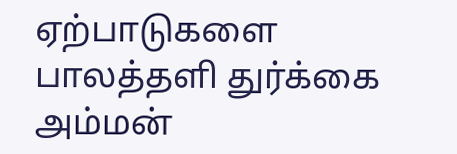ஏற்பாடுகளை பாலத்தளி துர்க்கை அம்மன்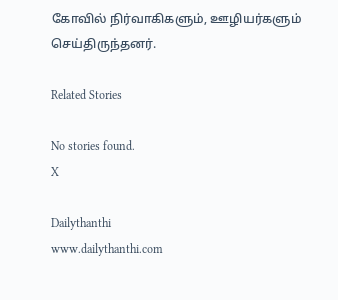கோவில் நிர்வாகிகளும், ஊழியர்களும் செய்திருந்தனர்.

Related Stories

No stories found.
X

Dailythanthi
www.dailythanthi.com